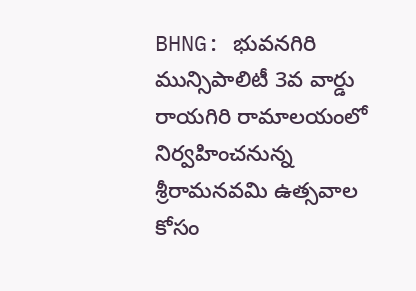BHNG: భువనగిరి మున్సిపాలిటీ 3వ వార్డు రాయగిరి రామాలయంలో నిర్వహించనున్న శ్రీరామనవమి ఉత్సవాల కోసం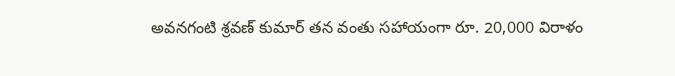అవనగంటి శ్రవణ్ కుమార్ తన వంతు సహాయంగా రూ. 20,000 విరాళం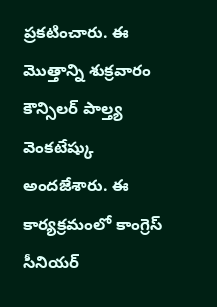ప్రకటించారు. ఈ మొత్తాన్ని శుక్రవారం కౌన్సిలర్ పాల్త్య వెంకటేష్కు అందజేశారు. ఈ కార్యక్రమంలో కాంగ్రెస్ సీనియర్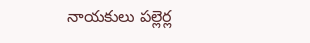నాయకులు పల్లెర్ల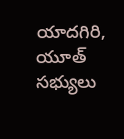యాదగిరి, యూత్ సభ్యులు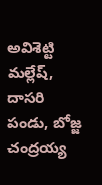అవిశెట్టి మల్లేష్, దాసరి పండు, బోజ్జ చంద్రయ్య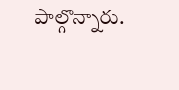పాల్గొన్నారు.